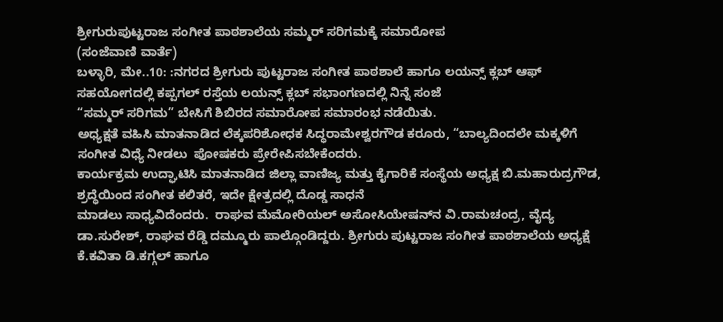ಶ್ರೀಗುರುಪುಟ್ಟರಾಜ ಸಂಗೀತ ಪಾಠಶಾಲೆಯ ಸಮ್ಮರ್ ಸರಿಗಮಕ್ಕೆ ಸಮಾರೋಪ
(ಸಂಜೆವಾಣಿ ವಾರ್ತೆ)
ಬಳ್ಳಾರಿ, ಮೇ..10: :ನಗರದ ಶ್ರೀಗುರು ಪುಟ್ಟರಾಜ ಸಂಗೀತ ಪಾಠಶಾಲೆ ಹಾಗೂ ಲಯನ್ಸ್‌ ಕ್ಲಬ್ ಆಫ್
ಸಹಯೋಗದಲ್ಲಿ ಕಪ್ಪಗಲ್ ರಸ್ತೆಯ ಲಯನ್ಸ್ ಕ್ಲಬ್ ಸಭಾಂಗಣದಲ್ಲಿ ನಿನ್ನೆ ಸಂಜೆ
“ಸಮ್ಮರ್ ಸರಿಗಮ” ಬೇಸಿಗೆ ಶಿಬಿರದ ಸಮಾರೋಪ ಸಮಾರಂಭ ನಡೆಯಿತು.
ಅಧ್ಯಕ್ಷತೆ ವಹಿಸಿ ಮಾತನಾಡಿದ ಲೆಕ್ಕಪರಿಶೋಧಕ ಸಿದ್ಧರಾಮೇಶ್ವರಗೌಡ ಕರೂರು, “ಬಾಲ್ಯದಿಂದಲೇ ಮಕ್ಕಳಿಗೆ ಸಂಗೀತ ವಿಧ್ಯೆ ನೀಡಲು  ಪೋಷಕರು ಪ್ರೇರೇಪಿಸಬೇಕೆಂದರು.
ಕಾರ್ಯಕ್ರಮ ಉದ್ಘಾಟಿಸಿ ಮಾತನಾಡಿದ ಜಿಲ್ಲಾ ವಾಣಿಜ್ಯ ಮತ್ತು ಕೈಗಾರಿಕೆ ಸಂಸ್ಥೆಯ ಅಧ್ಯಕ್ಷ ಬಿ.ಮಹಾರುದ್ರಗೌಡ, ಶ್ರದ್ಧೆಯಿಂದ ಸಂಗೀತ ಕಲಿತರೆ, ಇದೇ ಕ್ಷೇತ್ರದಲ್ಲಿ ದೊಡ್ಡ ಸಾಧನೆ
ಮಾಡಲು ಸಾಧ್ಯವಿದೆಂದರು.  ರಾಘವ ಮೆಮೋರಿಯಲ್ ಅಸೋಸಿಯೇಷನ್‌ನ ವಿ.ರಾಮಚಂದ್ರ, ವೈದ್ಯ ಡಾ.ಸುರೇಶ್, ರಾಘವ ರೆಡ್ಡಿ ದಮ್ಮೂರು ಪಾಲ್ಗೊಂಡಿದ್ದರು. ಶ್ರೀಗುರು ಪುಟ್ಟರಾಜ ಸಂಗೀತ ಪಾಠಶಾಲೆಯ ಅಧ್ಯಕ್ಷೆ ಕೆ.ಕವಿತಾ ಡಿ.ಕಗ್ಗಲ್ ಹಾಗೂ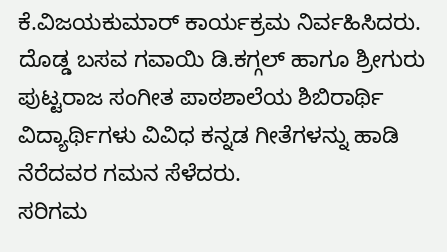ಕೆ.ವಿಜಯಕುಮಾರ್ ಕಾರ್ಯಕ್ರಮ ನಿರ್ವಹಿಸಿದರು.
ದೊಡ್ಡ ಬಸವ ಗವಾಯಿ ಡಿ.ಕಗ್ಗಲ್ ಹಾಗೂ ಶ್ರೀಗುರು ಪುಟ್ಟರಾಜ ಸಂಗೀತ ಪಾಠಶಾಲೆಯ ಶಿಬಿರಾರ್ಥಿ ವಿದ್ಯಾರ್ಥಿಗಳು ವಿವಿಧ ಕನ್ನಡ ಗೀತೆಗಳನ್ನು ಹಾಡಿ ನೆರೆದವರ ಗಮನ ಸೆಳೆದರು.
ಸರಿಗಮ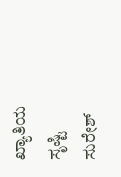ಖ್ಯಾತಿಯ ಸೃಷ್ಟಿ ಸುರೇಶ್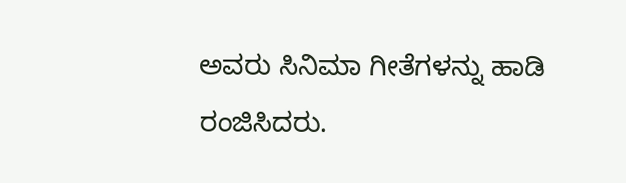ಅವರು ಸಿನಿಮಾ ಗೀತೆಗಳನ್ನು ಹಾಡಿ ರಂಜಿಸಿದರು.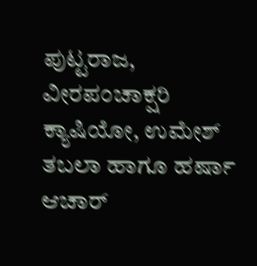ಪುಟ್ಟರಾಜ, ವೀರಪಂಚಾಕ್ಷರಿ ಕ್ಯಾಷಿಯೋ, ಉಮೇಶ್‌ ತಬಲಾ ಹಾಗೂ ಹರ್ಷಾ ಆಚಾರ್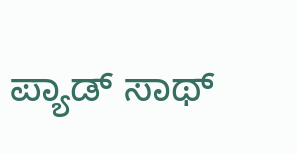ಪ್ಯಾಡ್ ಸಾಥ್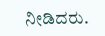ನೀಡಿದರು.